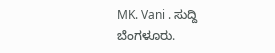MK. Vani . ಸುದ್ದಿ ಬೆಂಗಳೂರು.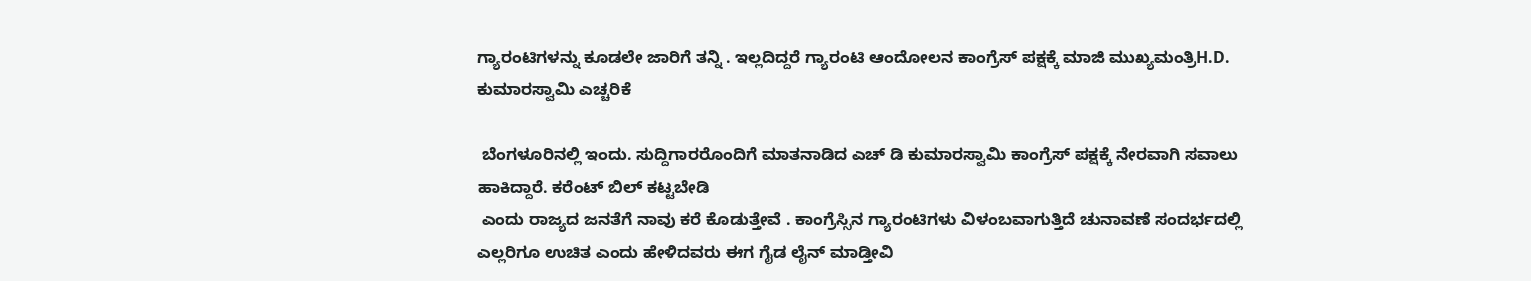ಗ್ಯಾರಂಟಿಗಳನ್ನು ಕೂಡಲೇ ಜಾರಿಗೆ ತನ್ನಿ . ಇಲ್ಲದಿದ್ದರೆ ಗ್ಯಾರಂಟಿ ಆಂದೋಲನ ಕಾಂಗ್ರೆಸ್ ಪಕ್ಷಕ್ಕೆ ಮಾಜಿ ಮುಖ್ಯಮಂತ್ರಿH.D. ಕುಮಾರಸ್ವಾಮಿ ಎಚ್ಚರಿಕೆ

 ಬೆಂಗಳೂರಿನಲ್ಲಿ ಇಂದು. ಸುದ್ದಿಗಾರರೊಂದಿಗೆ ಮಾತನಾಡಿದ ಎಚ್ ಡಿ ಕುಮಾರಸ್ವಾಮಿ ಕಾಂಗ್ರೆಸ್ ಪಕ್ಷಕ್ಕೆ ನೇರವಾಗಿ ಸವಾಲು ಹಾಕಿದ್ದಾರೆ. ಕರೆಂಟ್ ಬಿಲ್ ಕಟ್ಟಬೇಡಿ
 ಎಂದು ರಾಜ್ಯದ ಜನತೆಗೆ ನಾವು ಕರೆ ಕೊಡುತ್ತೇವೆ . ಕಾಂಗ್ರೆಸ್ಸಿನ ಗ್ಯಾರಂಟಿಗಳು ವಿಳಂಬವಾಗುತ್ತಿದೆ ಚುನಾವಣೆ ಸಂದರ್ಭದಲ್ಲಿ ಎಲ್ಲರಿಗೂ ಉಚಿತ ಎಂದು ಹೇಳಿದವರು ಈಗ ಗೈಡ ಲೈನ್ ಮಾಡ್ತೀವಿ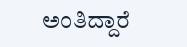ಅಂತಿದ್ದಾರೆ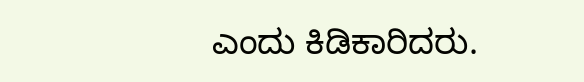ಎಂದು ಕಿಡಿಕಾರಿದರು.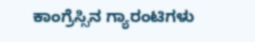ಕಾಂಗ್ರೆಸ್ಸಿನ ಗ್ಯಾರಂಟಿಗಳು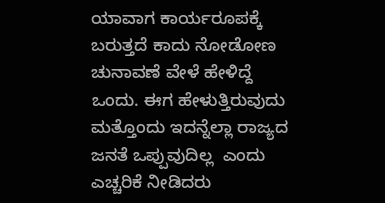ಯಾವಾಗ ಕಾರ್ಯರೂಪಕ್ಕೆ ಬರುತ್ತದೆ ಕಾದು ನೋಡೋಣ ಚುನಾವಣೆ ವೇಳೆ ಹೇಳಿದ್ದೆ ಒಂದು. ಈಗ ಹೇಳುತ್ತಿರುವುದು ಮತ್ತೊಂದು ಇದನ್ನೆಲ್ಲಾ ರಾಜ್ಯದ ಜನತೆ ಒಪ್ಪುವುದಿಲ್ಲ  ಎಂದು ಎಚ್ಚರಿಕೆ ನೀಡಿದರು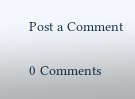Post a Comment

0 Comments